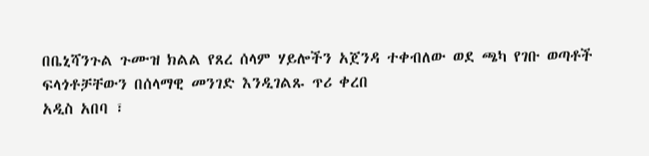በቤኒሻንጉል ጉሙዝ ክልል የጸረ ሰላም ሃይሎችን አጀንዳ ተቀብለው ወደ ጫካ የገቡ ወጣቶች ፍላጎቶቻቸውን በሰላማዊ መንገድ እንዲገልጹ ጥሪ ቀረበ
አዲስ አበባ ፣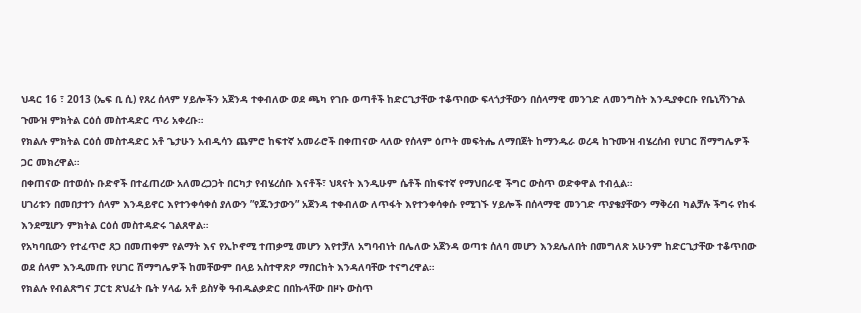ህዳር 16 ፣ 2013 (ኤፍ ቢ ሲ) የጸረ ሰላም ሃይሎችን አጀንዳ ተቀብለው ወደ ጫካ የገቡ ወጣቶች ከድርጊታቸው ተቆጥበው ፍላጎታቸውን በሰላማዊ መንገድ ለመንግስት እንዲያቀርቡ የቤኒሻንጉል ጉሙዝ ምክትል ርዕሰ መስተዳድር ጥሪ አቀረቡ።
የክልሉ ምክትል ርዕሰ መስተዳድር አቶ ጌታሁን አብዲሳን ጨምሮ ከፍተኛ አመራሮች በቀጠናው ላለው የሰላም ዕጦት መፍትሔ ለማበጀት ከማንዱራ ወረዳ ከጉሙዝ ብሄረሰብ የሀገር ሽማግሌዎች ጋር መክረዋል።
በቀጠናው በተወሰኑ ቡድኖች በተፈጠረው አለመረጋጋት በርካታ የብሄረሰቡ እናቶች፣ ህጻናት እንዲሁም ሴቶች በከፍተኛ የማህበራዊ ችግር ውስጥ ወድቀዋል ተብሏል።
ሀገሪቱን በመበታተን ሰላም እንዳይኖር እየተንቀሳቀሰ ያለውን ”የጁንታውን” አጀንዳ ተቀብለው ለጥፋት እየተንቀሳቀሱ የሚገኙ ሃይሎች በሰላማዊ መንገድ ጥያቄያቸውን ማቅረብ ካልቻሉ ችግሩ የከፋ እንደሚሆን ምክትል ርዕሰ መስተዳድሩ ገልጸዋል።
የአካባቢውን የተፈጥሮ ጸጋ በመጠቀም የልማት እና የኢኮኖሚ ተጠቃሚ መሆን እየተቻለ አግባብነት በሌለው አጀንዳ ወጣቱ ሰለባ መሆን እንደሌለበት በመግለጽ አሁንም ከድርጊታቸው ተቆጥበው ወደ ሰላም እንዲመጡ የሀገር ሽማግሌዎች ከመቸውም በላይ አስተዋጽዖ ማበርከት እንዳለባቸው ተናግረዋል።
የክልሉ የብልጽግና ፓርቲ ጽህፈት ቤት ሃላፊ አቶ ይስሃቅ ዓብዱልቃድር በበኩላቸው በዞኑ ውስጥ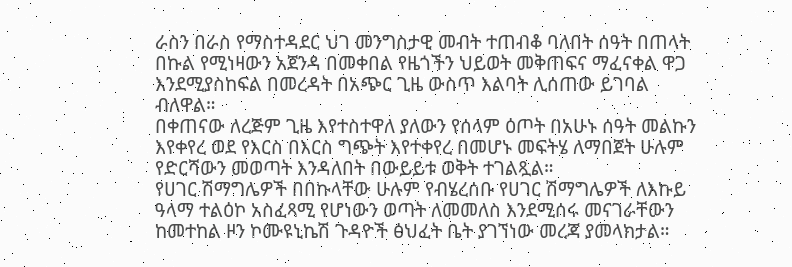ራስን በራስ የማስተዳደር ህገ መንግስታዊ መብት ተጠብቆ ባለበት ሰዓት በጠላት በኩል የሚነዛውን አጀንዳ በመቀበል የዜጎችን ህይወት መቅጠፍና ማፈናቀል ዋጋ እንደሚያስከፍል በመረዳት በአጭር ጊዜ ውስጥ እልባት ሊሰጠው ይገባል ብለዋል።
በቀጠናው ለረጅም ጊዜ እየተስተዋለ ያለውን የሰላም ዕጦት በአሁኑ ሰዓት መልኩን እየቀየረ ወደ የእርስ በእርስ ግጭት እየተቀየረ በመሆኑ መፍትሄ ለማበጀት ሁሉም የድርሻውን መወጣት እንዳለበት በውይይቱ ወቅት ተገልጿል።
የሀገር ሽማግሌዎች በበኩላቸው ሁሉም የብሄረሰቡ የሀገር ሽማግሌዎች ለእኩይ ዓላማ ተልዕኮ አስፈጻሚ የሆነውን ወጣት ለመመለስ እንደሚሰሩ መናገራቸውን ከመተከል ዞን ኮሙዩኒኬሽ ጉዳዮች ፅህፈት ቤት ያገኘነው መረጃ ያመላክታል።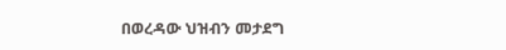በወረዳው ህዝብን መታደግ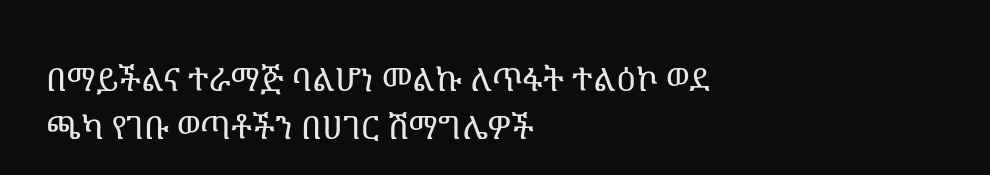በማይችልና ተራማጅ ባልሆነ መልኩ ለጥፋት ተልዕኮ ወደ ጫካ የገቡ ወጣቶችን በሀገር ሽማግሌዎች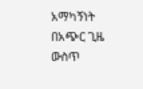አማካኝነት በአጭር ጊዜ ውስጥ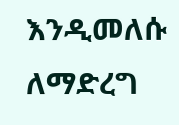እንዲመለሱ ለማድረግ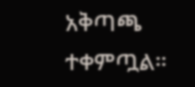አቅጣጫ ተቀምጧል።